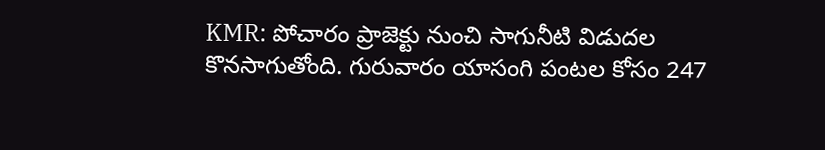KMR: పోచారం ప్రాజెక్టు నుంచి సాగునీటి విడుదల కొనసాగుతోంది. గురువారం యాసంగి పంటల కోసం 247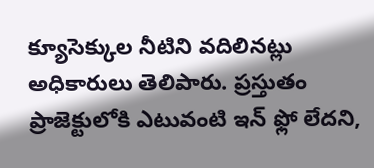క్యూసెక్కుల నీటిని వదిలినట్లు అధికారులు తెలిపారు. ప్రస్తుతం ప్రాజెక్టులోకి ఎటువంటి ఇన్ ఫ్లో లేదని,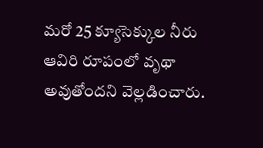మరో 25 క్యూసెక్కుల నీరు ఆవిరి రూపంలో వృథా అవుతోందని వెల్లడించారు.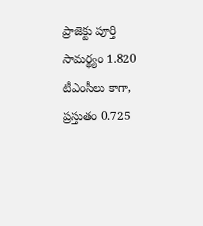ప్రాజెక్టు పూర్తి సామర్థ్యం 1.820 టీఎంసీలు కాగా, ప్రస్తుతం 0.725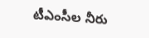టీఎంసీల నీరు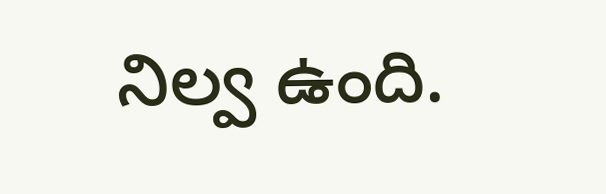నిల్వ ఉంది.